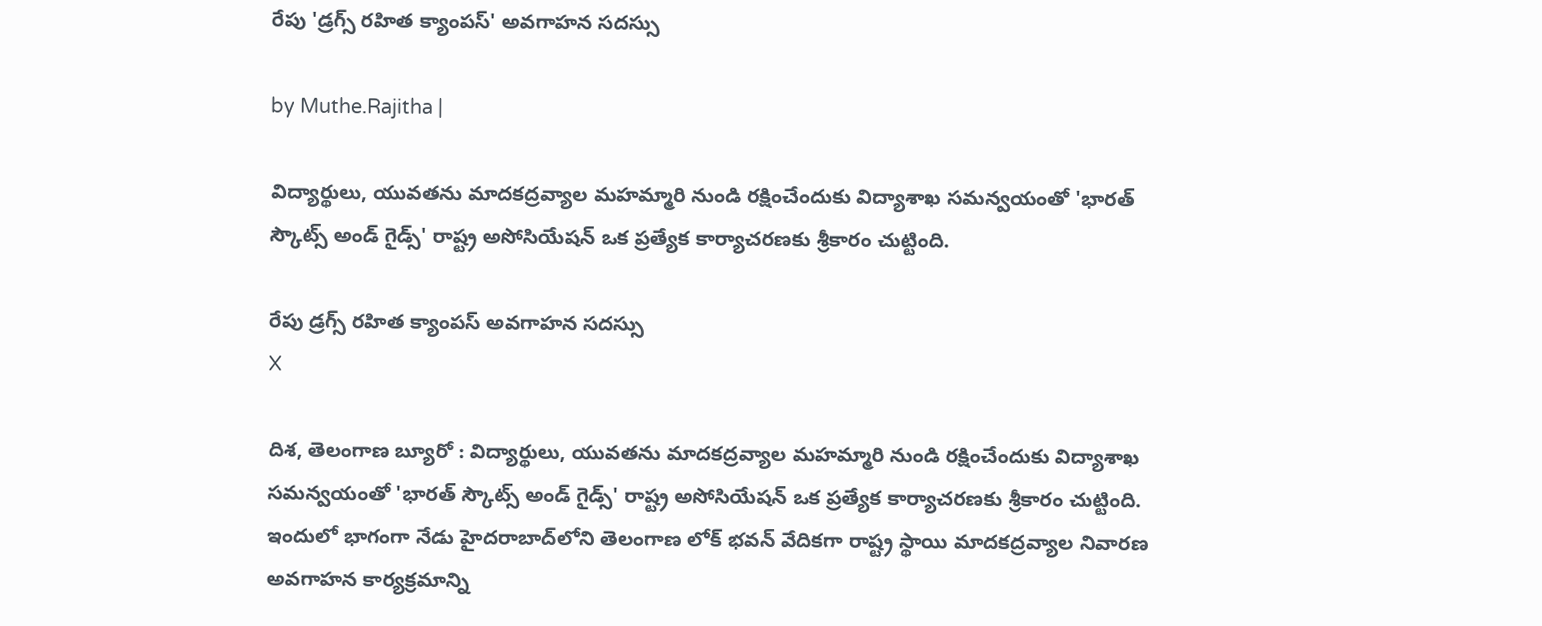రేపు 'డ్రగ్స్ రహిత క్యాంపస్' అవగాహన సదస్సు

by Muthe.Rajitha |

విద్యార్థులు, యువతను మాదకద్రవ్యాల మహమ్మారి నుండి రక్షించేందుకు విద్యాశాఖ సమన్వయంతో 'భారత్ స్కౌట్స్ అండ్ గైడ్స్' రాష్ట్ర అసోసియేషన్ ఒక ప్రత్యేక కార్యాచరణకు శ్రీకారం చుట్టింది.

రేపు డ్రగ్స్ రహిత క్యాంపస్ అవగాహన సదస్సు
X

దిశ, తెలంగాణ బ్యూరో : విద్యార్థులు, యువతను మాదకద్రవ్యాల మహమ్మారి నుండి రక్షించేందుకు విద్యాశాఖ సమన్వయంతో 'భారత్ స్కౌట్స్ అండ్ గైడ్స్' రాష్ట్ర అసోసియేషన్ ఒక ప్రత్యేక కార్యాచరణకు శ్రీకారం చుట్టింది. ఇందులో భాగంగా నేడు హైదరాబాద్‌లోని తెలంగాణ లోక్ భవన్ వేదికగా రాష్ట్ర స్థాయి మాదకద్రవ్యాల నివారణ అవగాహన కార్యక్రమాన్ని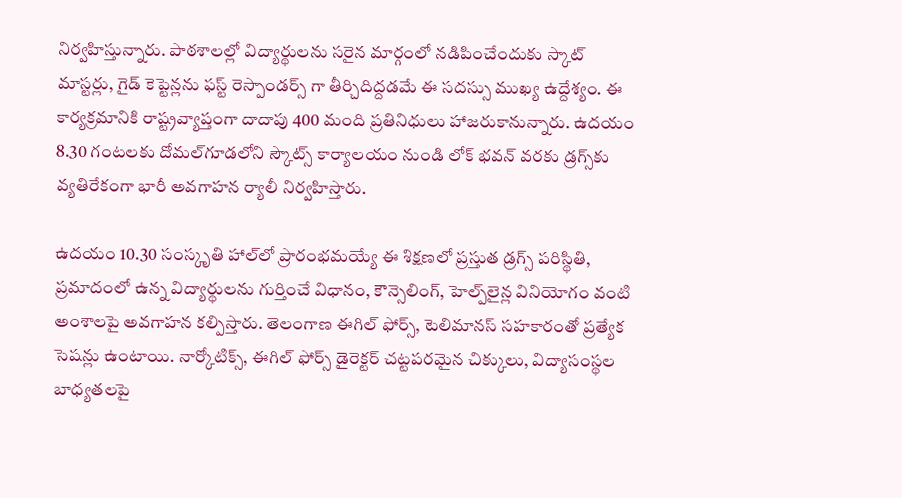నిర్వహిస్తున్నారు. పాఠశాలల్లో విద్యార్థులను సరైన మార్గంలో నడిపించేందుకు స్కాట్ మాస్టర్లు, గైడ్ కెప్టెన్లను ఫస్ట్ రెస్పాండర్స్ గా తీర్చిదిద్దడమే ఈ సదస్సు ముఖ్య ఉద్దేశ్యం. ఈ కార్యక్రమానికి రాష్ట్రవ్యాప్తంగా దాదాపు 400 మంది ప్రతినిధులు హాజరుకానున్నారు. ఉదయం 8.30 గంటలకు దోమల్‌గూడలోని స్కౌట్స్ కార్యాలయం నుండి లోక్ భవన్ వరకు డ్రగ్స్‌కు వ్యతిరేకంగా భారీ అవగాహన ర్యాలీ నిర్వహిస్తారు.

ఉదయం 10.30 సంస్కృతి హాల్‌లో ప్రారంభమయ్యే ఈ శిక్షణలో ప్రస్తుత డ్రగ్స్ పరిస్థితి, ప్రమాదంలో ఉన్న విద్యార్థులను గుర్తించే విధానం, కౌన్సెలింగ్, హెల్ప్‌లైన్ల వినియోగం వంటి అంశాలపై అవగాహన కల్పిస్తారు. తెలంగాణ ఈగిల్ ఫోర్స్, టెలిమానస్ సహకారంతో ప్రత్యేక సెషన్లు ఉంటాయి. నార్కోటిక్స్, ఈగిల్ ఫోర్స్ డైరెక్టర్ చట్టపరమైన చిక్కులు, విద్యాసంస్థల బాధ్యతలపై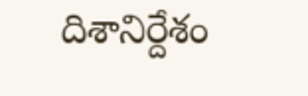దిశానిర్దేశం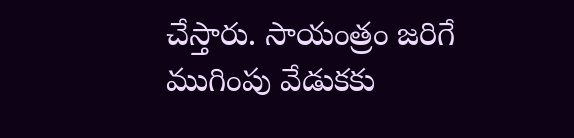చేస్తారు. సాయంత్రం జరిగే ముగింపు వేడుకకు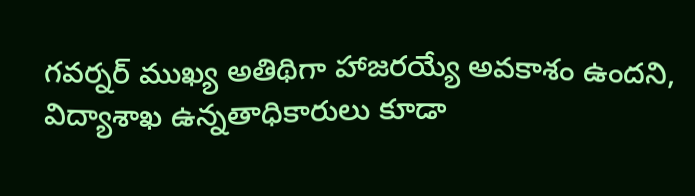గవర్నర్ ముఖ్య అతిథిగా హాజరయ్యే అవకాశం ఉందని, విద్యాశాఖ ఉన్నతాధికారులు కూడా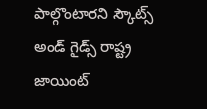పాల్గొంటారని స్కౌట్స్ అండ్ గైడ్స్ రాష్ట్ర జాయింట్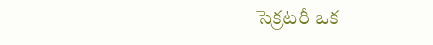సెక్రటరీ ఒక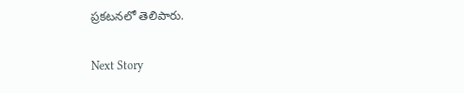ప్రకటనలో తెలిపారు.

Next Story